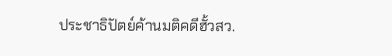ประชาธิปัตย์ค้านมติคดีฮั้วสว.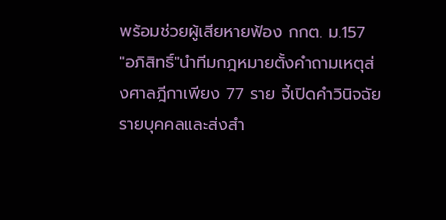พร้อมช่วยผู้เสียหายฟ้อง กกต. ม.157
"อภิสิทธิ์"นำทีมกฎหมายตั้งคำถามเหตุส่งศาลฎีกาเพียง 77 ราย จี้เปิดคำวินิจฉัยรายบุคคลและส่งสำ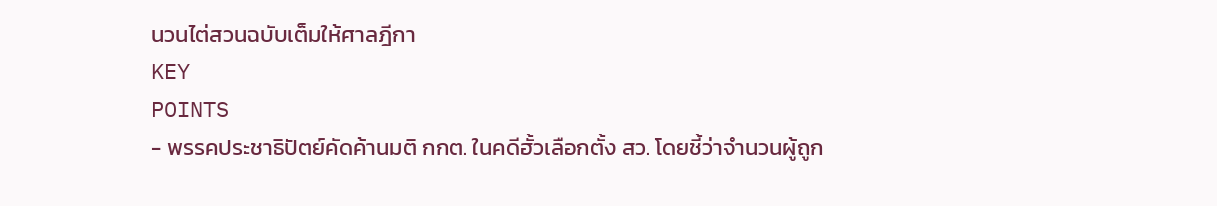นวนไต่สวนฉบับเต็มให้ศาลฎีกา
KEY
POINTS
- พรรคประชาธิปัตย์คัดค้านมติ กกต. ในคดีฮั้วเลือกตั้ง สว. โดยชี้ว่าจำนวนผู้ถูก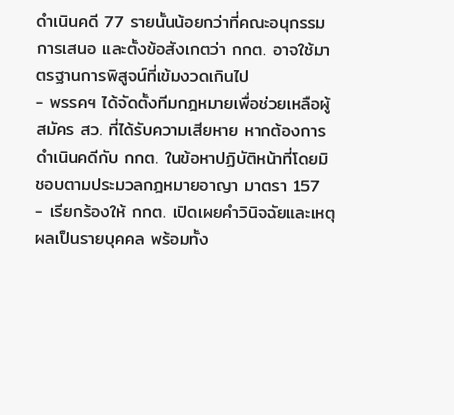ดำเนินคดี 77 รายนั้นน้อยกว่าที่คณะอนุกรรมการเสนอ และตั้งข้อสังเกตว่า กกต. อาจใช้มาตรฐานการพิสูจน์ที่เข้มงวดเกินไป
- พรรคฯ ได้จัดตั้งทีมกฎหมายเพื่อช่วยเหลือผู้สมัคร สว. ที่ได้รับความเสียหาย หากต้องการดำเนินคดีกับ กกต. ในข้อหาปฏิบัติหน้าที่โดยมิชอบตามประมวลกฎหมายอาญา มาตรา 157
- เรียกร้องให้ กกต. เปิดเผยคำวินิจฉัยและเหตุผลเป็นรายบุคคล พร้อมทั้ง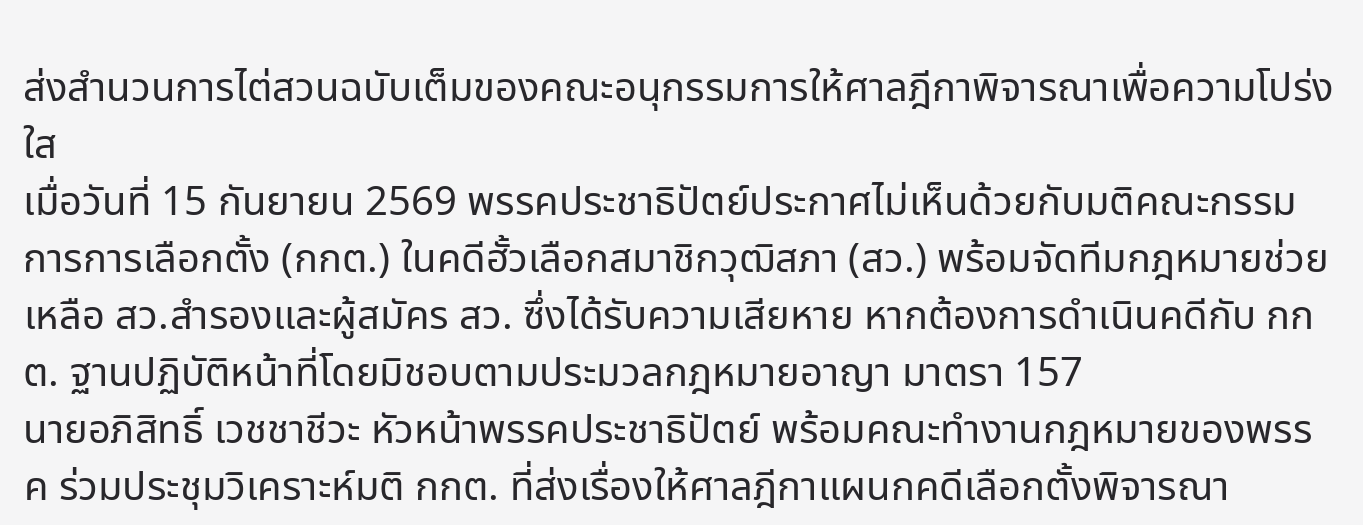ส่งสำนวนการไต่สวนฉบับเต็มของคณะอนุกรรมการให้ศาลฎีกาพิจารณาเพื่อความโปร่งใส
เมื่อวันที่ 15 กันยายน 2569 พรรคประชาธิปัตย์ประกาศไม่เห็นด้วยกับมติคณะกรรมการการเลือกตั้ง (กกต.) ในคดีฮั้วเลือกสมาชิกวุฒิสภา (สว.) พร้อมจัดทีมกฎหมายช่วยเหลือ สว.สำรองและผู้สมัคร สว. ซึ่งได้รับความเสียหาย หากต้องการดำเนินคดีกับ กกต. ฐานปฏิบัติหน้าที่โดยมิชอบตามประมวลกฎหมายอาญา มาตรา 157
นายอภิสิทธิ์ เวชชาชีวะ หัวหน้าพรรคประชาธิปัตย์ พร้อมคณะทำงานกฎหมายของพรรค ร่วมประชุมวิเคราะห์มติ กกต. ที่ส่งเรื่องให้ศาลฎีกาแผนกคดีเลือกตั้งพิจารณา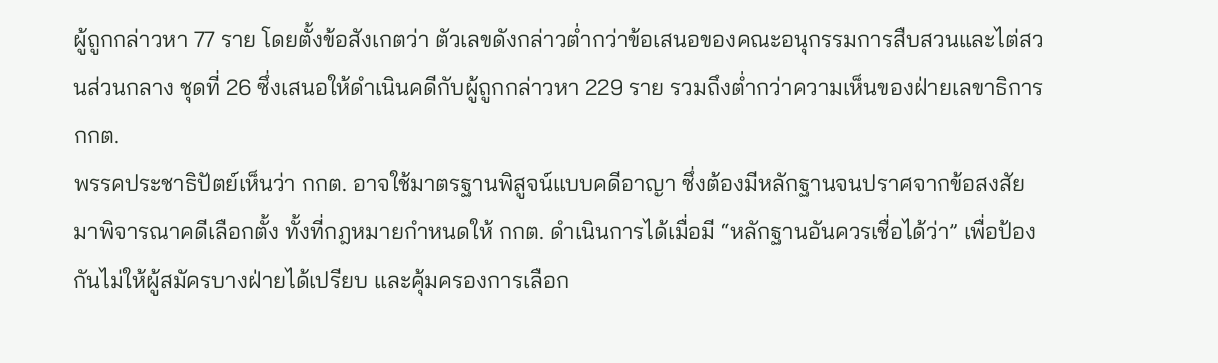ผู้ถูกกล่าวหา 77 ราย โดยตั้งข้อสังเกตว่า ตัวเลขดังกล่าวต่ำกว่าข้อเสนอของคณะอนุกรรมการสืบสวนและไต่สวนส่วนกลาง ชุดที่ 26 ซึ่งเสนอให้ดำเนินคดีกับผู้ถูกกล่าวหา 229 ราย รวมถึงต่ำกว่าความเห็นของฝ่ายเลขาธิการ กกต.
พรรคประชาธิปัตย์เห็นว่า กกต. อาจใช้มาตรฐานพิสูจน์แบบคดีอาญา ซึ่งต้องมีหลักฐานจนปราศจากข้อสงสัย มาพิจารณาคดีเลือกตั้ง ทั้งที่กฎหมายกำหนดให้ กกต. ดำเนินการได้เมื่อมี “หลักฐานอันควรเชื่อได้ว่า” เพื่อป้องกันไม่ให้ผู้สมัครบางฝ่ายได้เปรียบ และคุ้มครองการเลือก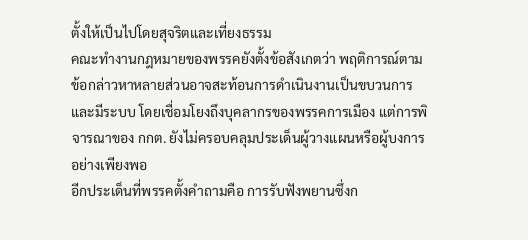ตั้งให้เป็นไปโดยสุจริตและเที่ยงธรรม
คณะทำงานกฎหมายของพรรคยังตั้งข้อสังเกตว่า พฤติการณ์ตามข้อกล่าวหาหลายส่วนอาจสะท้อนการดำเนินงานเป็นขบวนการและมีระบบ โดยเชื่อมโยงถึงบุคลากรของพรรคการเมือง แต่การพิจารณาของ กกต. ยังไม่ครอบคลุมประเด็นผู้วางแผนหรือผู้บงการอย่างเพียงพอ
อีกประเด็นที่พรรคตั้งคำถามคือ การรับฟังพยานซึ่งก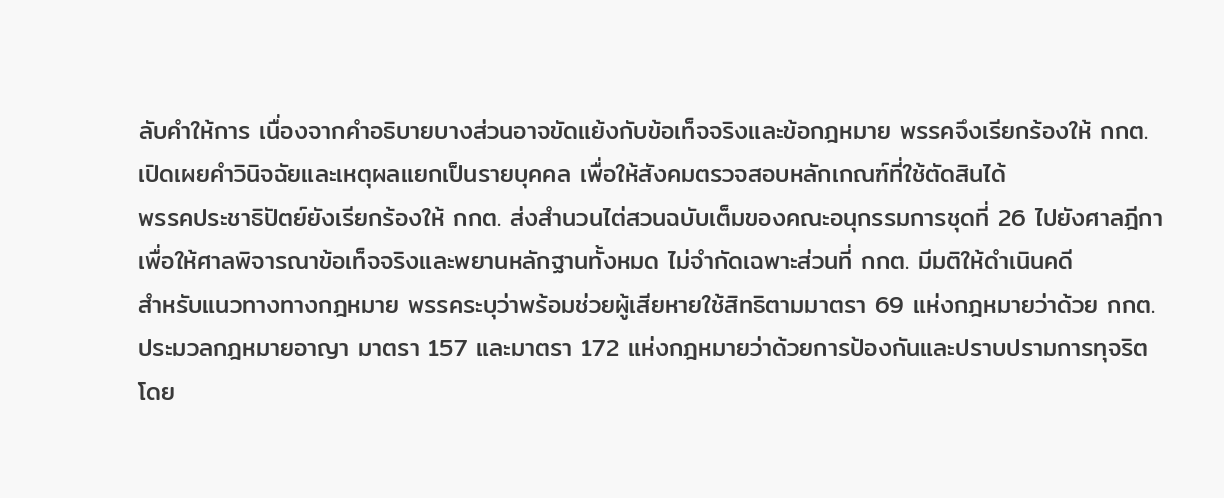ลับคำให้การ เนื่องจากคำอธิบายบางส่วนอาจขัดแย้งกับข้อเท็จจริงและข้อกฎหมาย พรรคจึงเรียกร้องให้ กกต. เปิดเผยคำวินิจฉัยและเหตุผลแยกเป็นรายบุคคล เพื่อให้สังคมตรวจสอบหลักเกณฑ์ที่ใช้ตัดสินได้
พรรคประชาธิปัตย์ยังเรียกร้องให้ กกต. ส่งสำนวนไต่สวนฉบับเต็มของคณะอนุกรรมการชุดที่ 26 ไปยังศาลฎีกา เพื่อให้ศาลพิจารณาข้อเท็จจริงและพยานหลักฐานทั้งหมด ไม่จำกัดเฉพาะส่วนที่ กกต. มีมติให้ดำเนินคดี
สำหรับแนวทางทางกฎหมาย พรรคระบุว่าพร้อมช่วยผู้เสียหายใช้สิทธิตามมาตรา 69 แห่งกฎหมายว่าด้วย กกต. ประมวลกฎหมายอาญา มาตรา 157 และมาตรา 172 แห่งกฎหมายว่าด้วยการป้องกันและปราบปรามการทุจริต โดย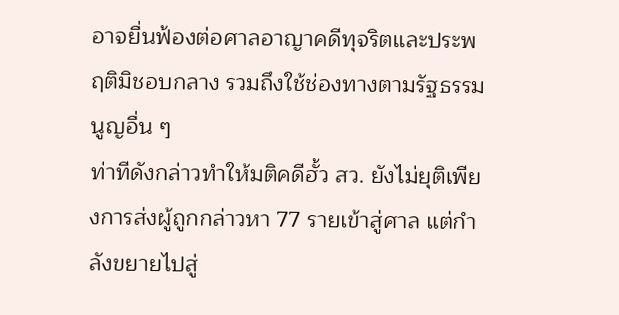อาจยื่นฟ้องต่อศาลอาญาคดีทุจริตและประพฤติมิชอบกลาง รวมถึงใช้ช่องทางตามรัฐธรรมนูญอื่น ๆ
ท่าทีดังกล่าวทำให้มติคดีฮั้ว สว. ยังไม่ยุติเพียงการส่งผู้ถูกกล่าวหา 77 รายเข้าสู่ศาล แต่กำลังขยายไปสู่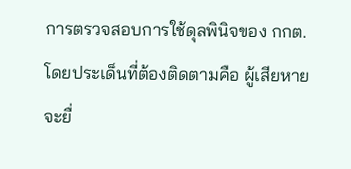การตรวจสอบการใช้ดุลพินิจของ กกต. โดยประเด็นที่ต้องติดตามคือ ผู้เสียหายจะยื่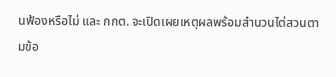นฟ้องหรือไม่ และ กกต. จะเปิดเผยเหตุผลพร้อมสำนวนไต่สวนตามข้อ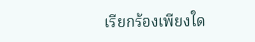เรียกร้องเพียงใด